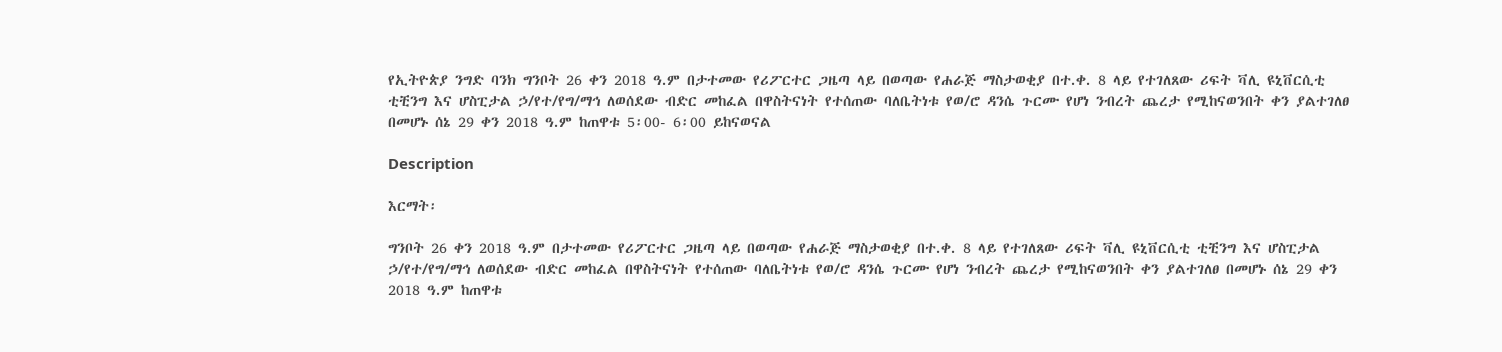የኢትዮጵያ ንግድ ባንክ ግንቦት 26 ቀን 2018 ዓ.ም በታተመው የሪፖርተር ጋዜጣ ላይ በወጣው የሐራጅ ማስታወቂያ በተ.ቀ. 8 ላይ የተገለጸው ሪፍት ቫሊ ዩኒቨርሲቲ ቲቺንግ እና ሆስፒታል ኃ/የተ/የግ/ማኅ ለወሰደው ብድር መከፈል በዋስትናነት የተሰጠው ባለቤትነቱ የወ/ሮ ዳንሴ ጉርሙ የሆነ ንብረት ጨረታ የሚከናወንበት ቀን ያልተገለፀ በመሆኑ ሰኔ 29 ቀን 2018 ዓ.ም ከጠዋቱ 5፡00- 6፡00 ይከናወናል

Description

እርማት፡

ግንቦት 26 ቀን 2018 ዓ.ም በታተመው የሪፖርተር ጋዜጣ ላይ በወጣው የሐራጅ ማስታወቂያ በተ.ቀ. 8 ላይ የተገለጸው ሪፍት ቫሊ ዩኒቨርሲቲ ቲቺንግ እና ሆስፒታል ኃ/የተ/የግ/ማኅ ለወሰደው ብድር መከፈል በዋስትናነት የተሰጠው ባለቤትነቱ የወ/ሮ ዳንሴ ጉርሙ የሆነ ንብረት ጨረታ የሚከናወንበት ቀን ያልተገለፀ በመሆኑ ሰኔ 29 ቀን 2018 ዓ.ም ከጠዋቱ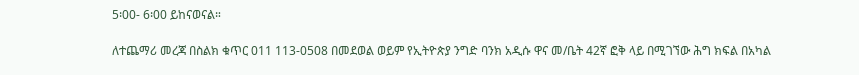5፡00- 6፡00 ይከናወናል።

ለተጨማሪ መረጃ በስልክ ቁጥር 011 113-0508 በመደወል ወይም የኢትዮጵያ ንግድ ባንክ አዲሱ ዋና መ/ቤት 42ኛ ፎቅ ላይ በሚገኘው ሕግ ክፍል በአካል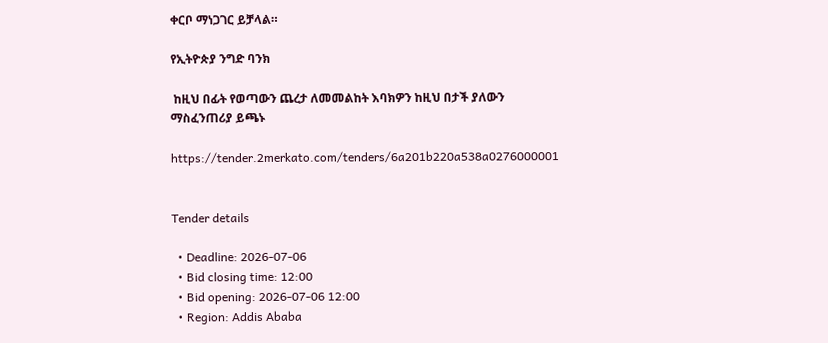ቀርቦ ማነጋገር ይቻላል።

የኢትዮጵያ ንግድ ባንክ

 ከዚህ በፊት የወጣውን ጨረታ ለመመልከት እባክዎን ከዚህ በታች ያለውን ማስፈንጠሪያ ይጫኑ

https://tender.2merkato.com/tenders/6a201b220a538a0276000001


Tender details

  • Deadline: 2026-07-06
  • Bid closing time: 12:00
  • Bid opening: 2026-07-06 12:00
  • Region: Addis Ababa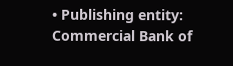• Publishing entity: Commercial Bank of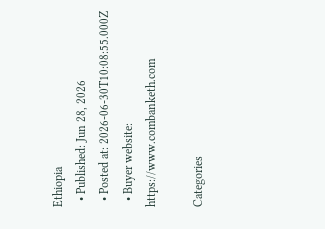Ethiopia
  • Published: Jun 28, 2026
  • Posted at: 2026-06-30T10:08:55.000Z
  • Buyer website: https://www.combanketh.com

Categories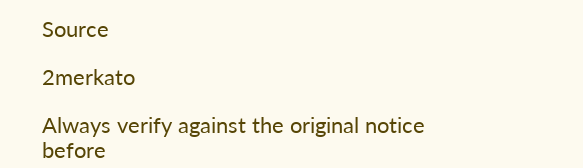Source

2merkato

Always verify against the original notice before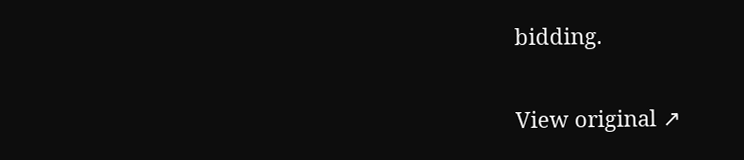bidding.

View original ↗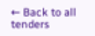← Back to all tenders